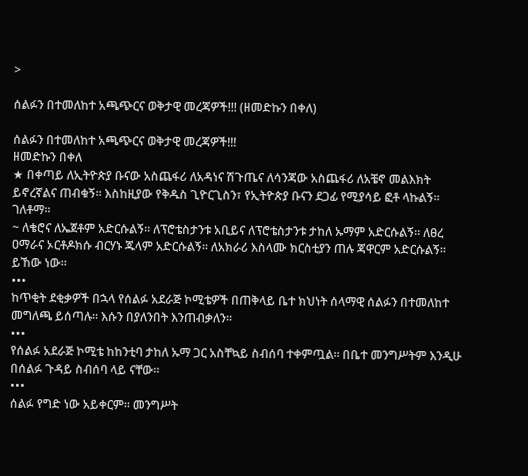>

ሰልፉን በተመለከተ አጫጭርና ወቅታዊ መረጃዎች!!! (ዘመድኩን በቀለ)

ሰልፉን በተመለከተ አጫጭርና ወቅታዊ መረጃዎች!!!
ዘመድኩን በቀለ
★ በቀጣይ ለኢትዮጵያ ቡናው አስጨፋሪ ለአዳነና ሽጉጤና ለሳንጃው አስጨፋሪ ለአቼኖ መልእክት ይኖረኛልና ጠብቁኝ። እስከዚያው የቅዱስ ጊዮርጊስን፣ የኢትዮጵያ ቡናን ደጋፊ የሚያሳይ ፎቶ ላኩልኝ። ገለቶማ።
~ ለቄሮና ለኤጀቶም አድርሱልኝ። ለፕሮቴስታንቱ አቢይና ለፕሮቴስታንቱ ታከለ ኡማም አድርሱልኝ። ለፀረ ዐማራና ኦርቶዶክሱ ብርሃኑ ጁላም አድርሱልኝ። ለአክራሪ እስላሙ ክርስቲያን ጠሉ ጃዋርም አድርሱልኝ። ይኸው ነው።
•••
ከጥቂት ደቂቃዎች በኋላ የሰልፉ አደራጅ ኮሚቴዎች በጠቅላይ ቤተ ክህነት ሰላማዊ ሰልፉን በተመለከተ መግለጫ ይሰጣሉ። እሱን በያለንበት እንጠብቃለን።
•••
የሰልፉ አደራጅ ኮሚቴ ከከንቲባ ታከለ ኡማ ጋር አስቸኳይ ስብሰባ ተቀምጧል። በቤተ መንግሥትም እንዲሁ በሰልፉ ጉዳይ ስብሰባ ላይ ናቸው።
•••
ሰልፉ የግድ ነው አይቀርም። መንግሥት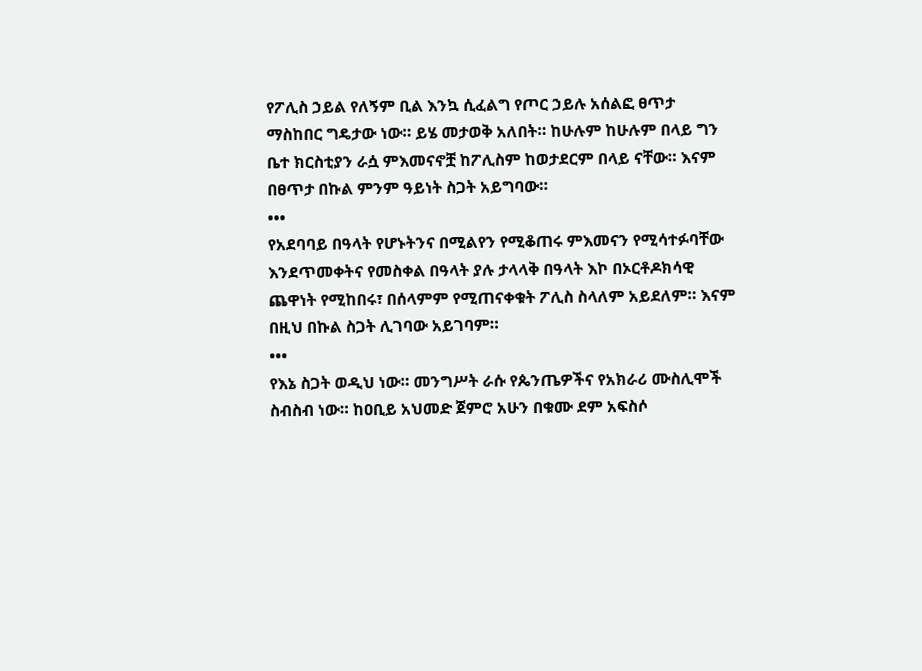የፖሊስ ኃይል የለኝም ቢል እንኳ ሲፈልግ የጦር ኃይሉ አሰልፎ ፀጥታ ማስከበር ግዴታው ነው። ይሄ መታወቅ አለበት። ከሁሉም ከሁሉም በላይ ግን ቤተ ክርስቲያን ራሷ ምእመናኖቿ ከፖሊስም ከወታደርም በላይ ናቸው። እናም በፀጥታ በኩል ምንም ዓይነት ስጋት አይግባው።
•••
የአደባባይ በዓላት የሆኑትንና በሚልየን የሚቆጠሩ ምእመናን የሚሳተፉባቸው እንደጥመቀትና የመስቀል በዓላት ያሉ ታላላቅ በዓላት እኮ በኦርቶዶክሳዊ ጨዋነት የሚከበሩ፣ በሰላምም የሚጠናቀቁት ፖሊስ ስላለም አይደለም። እናም በዚህ በኩል ስጋት ሊገባው አይገባም።
•••
የእኔ ስጋት ወዲህ ነው። መንግሥት ራሱ የጴንጤዎችና የአክራሪ ሙስሊሞች ስብስብ ነው። ከዐቢይ አህመድ ጀምሮ አሁን በቁሙ ደም አፍስሶ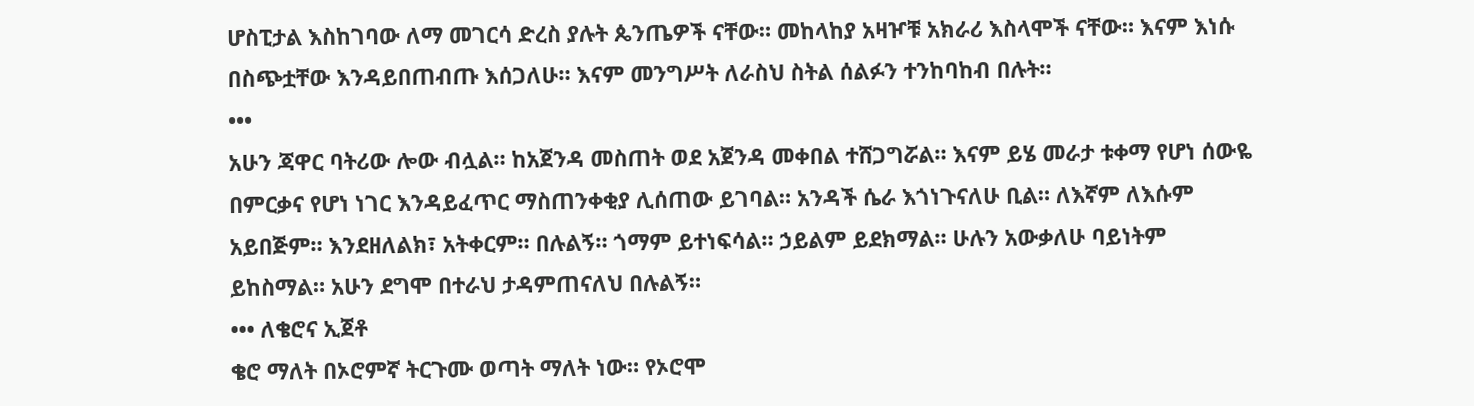ሆስፒታል እስከገባው ለማ መገርሳ ድረስ ያሉት ጴንጤዎች ናቸው። መከላከያ አዛዦቹ አክራሪ እስላሞች ናቸው። እናም እነሱ በስጭቷቸው እንዳይበጠብጡ እሰጋለሁ። እናም መንግሥት ለራስህ ስትል ሰልፉን ተንከባከብ በሉት።
•••
አሁን ጃዋር ባትሪው ሎው ብሏል። ከአጀንዳ መስጠት ወደ አጀንዳ መቀበል ተሸጋግሯል። እናም ይሄ መራታ ቱቀማ የሆነ ሰውዬ በምርቃና የሆነ ነገር እንዳይፈጥር ማስጠንቀቂያ ሊሰጠው ይገባል። አንዳች ሴራ እጎነጉናለሁ ቢል። ለእኛም ለእሱም አይበጅም። እንደዘለልክ፣ አትቀርም። በሉልኝ። ጎማም ይተነፍሳል። ኃይልም ይደክማል። ሁሉን አውቃለሁ ባይነትም ይከስማል። አሁን ደግሞ በተራህ ታዳምጠናለህ በሉልኝ።
••• ለቄሮና ኢጀቶ
ቄሮ ማለት በኦሮምኛ ትርጉሙ ወጣት ማለት ነው። የኦሮሞ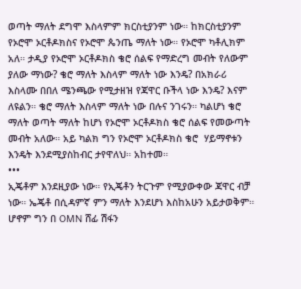ወጣት ማለት ደግሞ እስላምም ክርስቲያንም ነው። ከክርስቲያንም የኦሮሞ ኦርቶዶክስና የኦሮሞ ጴንጤ ማለት ነው። የኦሮሞ ካቶሊክም አለ። ታዲያ የኦሮሞ ኦርቶዶክስ ቄሮ ሰልፍ የማድረግ መብት የለውም ያለው ማነው? ቄሮ ማለት እስላም ማለት ነው እንዴ? በአክራሪ እስላሙ በበለ ሜንጫው የሚታዘዝ የጃዋር ቡችላ ነው እንዴ? እናም ለዩልን። ቄሮ ማለት እስላም ማለት ነው በሉና ንገሩን። ካልሆነ ቄሮ ማለት ወጣት ማለት ከሆነ የኦሮሞ ኦርቶዶክስ ቄሮ ሰልፍ የመውጣት መብት አለው። አይ ካልክ ግን የኦሮሞ ኦርቶዶክስ ቄሮ  ሃይማኖቱን እንዴት እንደሚያስከብር ታየዋለህ። አከተመ።
•••
ኢጄቶም እንደዚያው ነው። የኢጄቶን ትርጉም የሚያውቀው ጃዋር ብቻ ነው። ኤጄቶ በሲዳምኛ ምን ማለት እንደሆነ እስከአሁን አይታወቅም። ሆኖም ግን በ OMN ሸፊ ሽፋን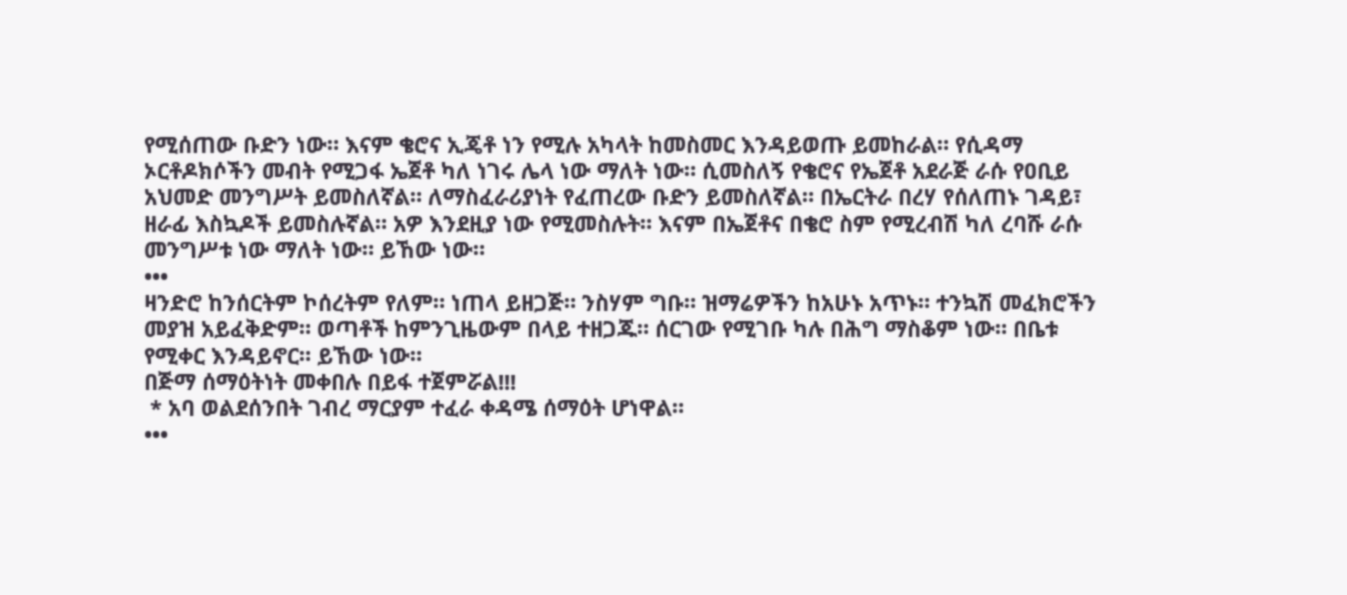የሚሰጠው ቡድን ነው። እናም ቄሮና ኢጄቶ ነን የሚሉ አካላት ከመስመር እንዳይወጡ ይመከራል። የሲዳማ ኦርቶዶክሶችን መብት የሚጋፋ ኤጀቶ ካለ ነገሩ ሌላ ነው ማለት ነው። ሲመስለኝ የቄሮና የኤጀቶ አደራጅ ራሱ የዐቢይ አህመድ መንግሥት ይመስለኛል። ለማስፈራሪያነት የፈጠረው ቡድን ይመስለኛል። በኤርትራ በረሃ የሰለጠኑ ገዳይ፣ ዘራፊ እስኳዶች ይመስሉኛል። አዎ እንደዚያ ነው የሚመስሉት። እናም በኤጀቶና በቄሮ ስም የሚረብሽ ካለ ረባሹ ራሱ መንግሥቱ ነው ማለት ነው። ይኸው ነው።
•••
ዛንድሮ ከንሰርትም ኮሰረትም የለም። ነጠላ ይዘጋጅ። ንስሃም ግቡ። ዝማሬዎችን ከአሁኑ አጥኑ። ተንኳሽ መፈክሮችን መያዝ አይፈቅድም። ወጣቶች ከምንጊዜውም በላይ ተዘጋጁ። ሰርገው የሚገቡ ካሉ በሕግ ማስቆም ነው። በቤቱ የሚቀር እንዳይኖር። ይኸው ነው።
በጅማ ሰማዕትነት መቀበሉ በይፋ ተጀምሯል!!!
 * አባ ወልደሰንበት ገብረ ማርያም ተፈራ ቀዳሜ ሰማዕት ሆነዋል።
•••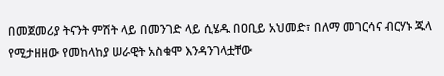በመጀመሪያ ትናንት ምሽት ላይ በመንገድ ላይ ሲሄዱ በዐቢይ አህመድ፣ በለማ መገርሳና ብርሃኑ ጁላ የሚታዘዘው የመከላከያ ሠራዊት አስቁሞ እንዳንገላቷቸው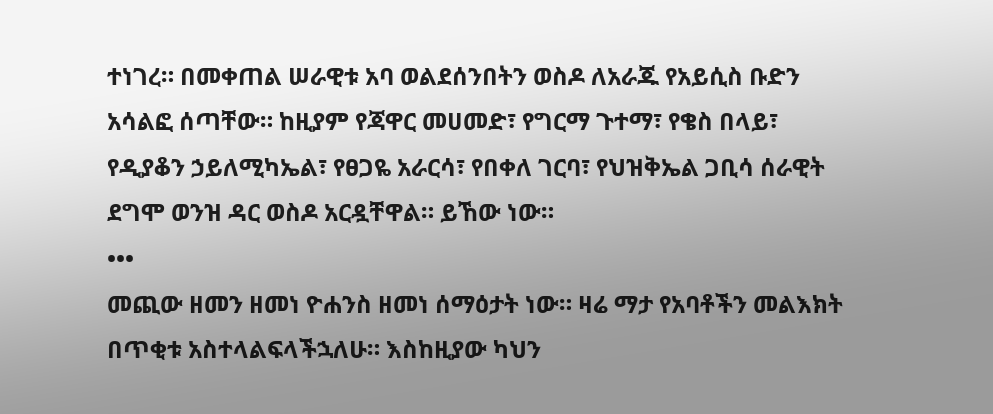ተነገረ። በመቀጠል ሠራዊቱ አባ ወልደሰንበትን ወስዶ ለአራጁ የአይሲስ ቡድን አሳልፎ ሰጣቸው። ከዚያም የጃዋር መሀመድ፣ የግርማ ጉተማ፣ የቄስ በላይ፣ የዲያቆን ኃይለሚካኤል፣ የፀጋዬ አራርሳ፣ የበቀለ ገርባ፣ የህዝቅኤል ጋቢሳ ሰራዊት ደግሞ ወንዝ ዳር ወስዶ አርዷቸዋል። ይኸው ነው።
•••
መጪው ዘመን ዘመነ ዮሐንስ ዘመነ ሰማዕታት ነው። ዛሬ ማታ የአባቶችን መልእክት በጥቂቱ አስተላልፍላችኋለሁ። እስከዚያው ካህን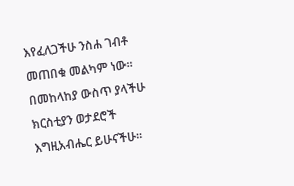እየፈለጋችሁ ንስሐ ገብቶ መጠበቁ መልካም ነው። በመከላከያ ውስጥ ያላችሁ ክርስቲያን ወታደሮች እግዚአብሔር ይሁናችሁ።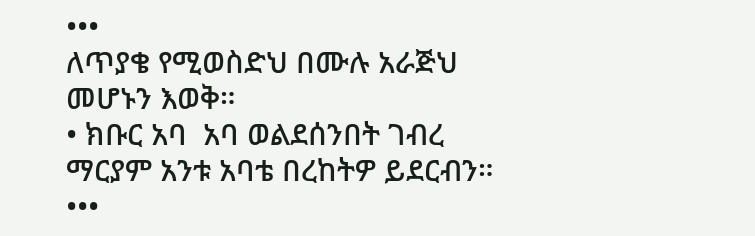•••
ለጥያቄ የሚወስድህ በሙሉ አራጅህ መሆኑን እወቅ።
• ክቡር አባ  አባ ወልደሰንበት ገብረ ማርያም አንቱ አባቴ በረከትዎ ይደርብን።
•••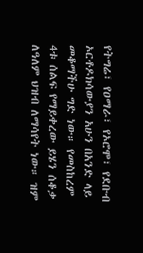የትግሬ፣ የዐማራ፣ የኦሮሞ፣ የደቡብ ኦርቶዶክሳውያን አሁን በአንድ ላይ መቆማችሁ ግድ ነው። የመስከረም 4ቱ ሰልፍ የማይቀረው ይሄን ሰቆቃ ለዓለም ህዝብ ለማሳየት ነው። ዝም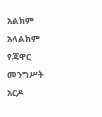አልክም አላልክም የጃዋር መንግሥት አርዶ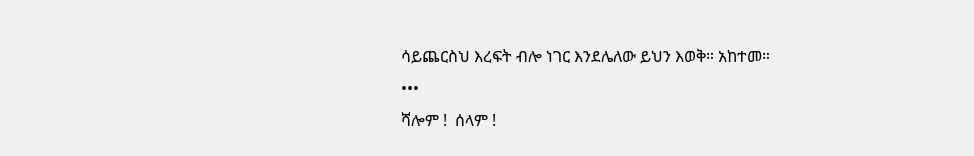ሳይጨርስህ እረፍት ብሎ ነገር እንደሌለው ይህን እወቅ። አከተመ።
•••
ሻሎም !  ሰላም !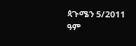ጳጉሜን 5/2011 ዓም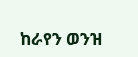ከራየን ወንዝ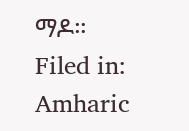ማዶ።
Filed in: Amharic